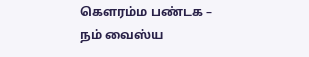கௌரம்ம பண்டக – நம் வைஸ்ய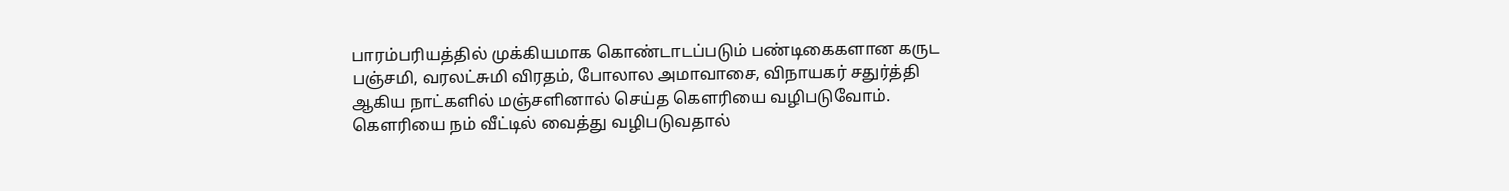பாரம்பரியத்தில் முக்கியமாக கொண்டாடப்படும் பண்டிகைகளான கருட பஞ்சமி, வரலட்சுமி விரதம், போலால அமாவாசை, விநாயகர் சதுர்த்தி ஆகிய நாட்களில் மஞ்சளினால் செய்த கௌரியை வழிபடுவோம்.
கௌரியை நம் வீட்டில் வைத்து வழிபடுவதால்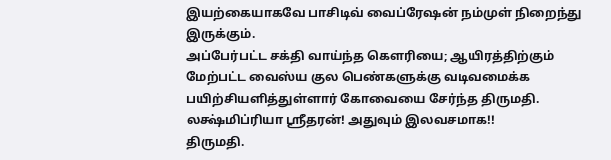இயற்கையாகவே பாசிடிவ் வைப்ரேஷன் நம்முள் நிறைந்து இருக்கும்.
அப்பேர்பட்ட சக்தி வாய்ந்த கௌரியை; ஆயிரத்திற்கும் மேற்பட்ட வைஸ்ய குல பெண்களுக்கு வடிவமைக்க பயிற்சியளித்துள்ளார் கோவையை சேர்ந்த திருமதி. லக்ஷ்மிப்ரியா ஶ்ரீதரன்! அதுவும் இலவசமாக!!
திருமதி.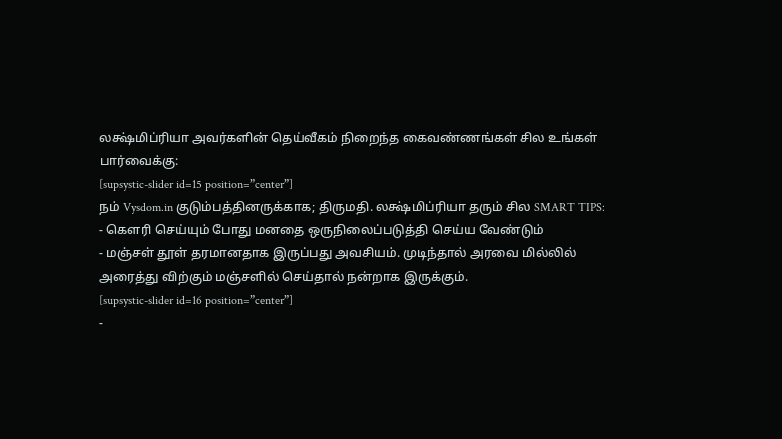லக்ஷ்மிப்ரியா அவர்களின் தெய்வீகம் நிறைந்த கைவண்ணங்கள் சில உங்கள் பார்வைக்கு:
[supsystic-slider id=15 position=”center”]
நம் Vysdom.in குடும்பத்தினருக்காக; திருமதி. லக்ஷ்மிப்ரியா தரும் சில SMART TIPS:
- கௌரி செய்யும் போது மனதை ஒருநிலைப்படுத்தி செய்ய வேண்டும்
- மஞ்சள் தூள் தரமானதாக இருப்பது அவசியம். முடிந்தால் அரவை மில்லில் அரைத்து விற்கும் மஞ்சளில் செய்தால் நன்றாக இருக்கும்.
[supsystic-slider id=16 position=”center”]
-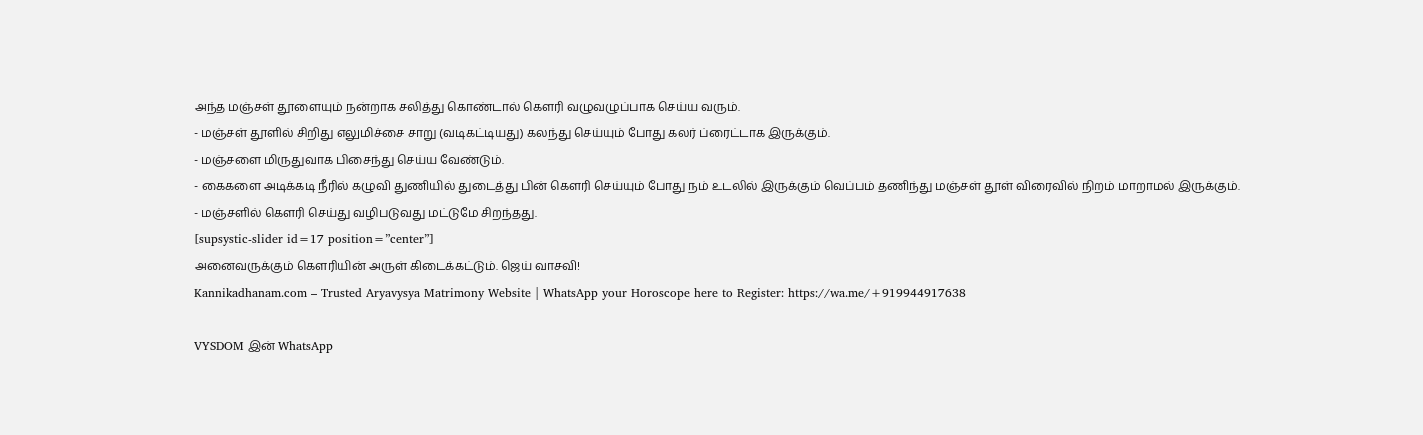அந்த மஞ்சள் தூளையும் நன்றாக சலித்து கொண்டால் கௌரி வழுவழுப்பாக செய்ய வரும்.
- மஞ்சள் தூளில் சிறிது எலுமிச்சை சாறு (வடிகட்டியது) கலந்து செய்யும் போது கலர் ப்ரைட்டாக இருக்கும்.
- மஞ்சளை மிருதுவாக பிசைந்து செய்ய வேண்டும்.
- கைகளை அடிக்கடி நீரில் கழுவி துணியில் துடைத்து பின் கௌரி செய்யும் போது நம் உடலில் இருக்கும் வெப்பம் தணிந்து மஞ்சள் தூள் விரைவில் நிறம் மாறாமல் இருக்கும்.
- மஞ்சளில் கௌரி செய்து வழிபடுவது மட்டுமே சிறந்தது.
[supsystic-slider id=17 position=”center”]
அனைவருக்கும் கௌரியின் அருள் கிடைக்கட்டும். ஜெய் வாசவி!
Kannikadhanam.com – Trusted Aryavysya Matrimony Website | WhatsApp your Horoscope here to Register: https://wa.me/+919944917638

VYSDOM இன் WhatsApp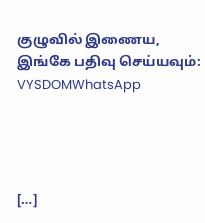குழுவில் இணைய, இங்கே பதிவு செய்யவும்: VYSDOMWhatsApp




[…]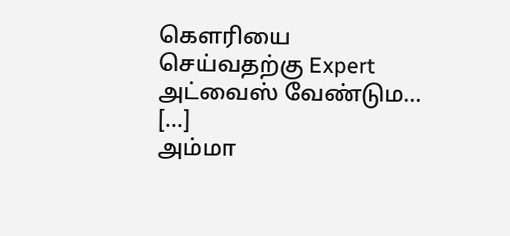கௌரியை செய்வதற்கு Expert அட்வைஸ் வேண்டும… […]
அம்மா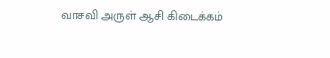வாசவி அருள் ஆசி கிடைக்கம்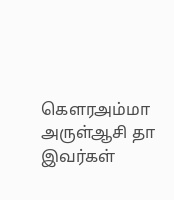கெளரஅம்மா அருள்ஆசி தா இவர்கள்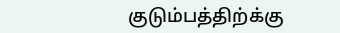குடும்பத்திற்க்கு